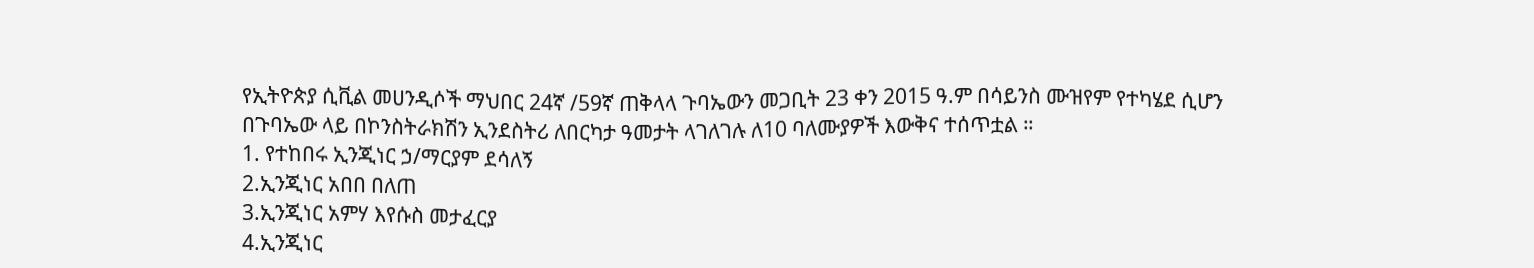የኢትዮጵያ ሲቪል መሀንዲሶች ማህበር 24ኛ /59ኛ ጠቅላላ ጉባኤውን መጋቢት 23 ቀን 2015 ዓ.ም በሳይንስ ሙዝየም የተካሄደ ሲሆን
በጉባኤው ላይ በኮንስትራክሽን ኢንደስትሪ ለበርካታ ዓመታት ላገለገሉ ለ10 ባለሙያዎች እውቅና ተሰጥቷል ።
1. የተከበሩ ኢንጂነር ኃ/ማርያም ደሳለኝ
2.ኢንጂነር አበበ በለጠ
3.ኢንጂነር አምሃ እየሱስ መታፈርያ
4.ኢንጂነር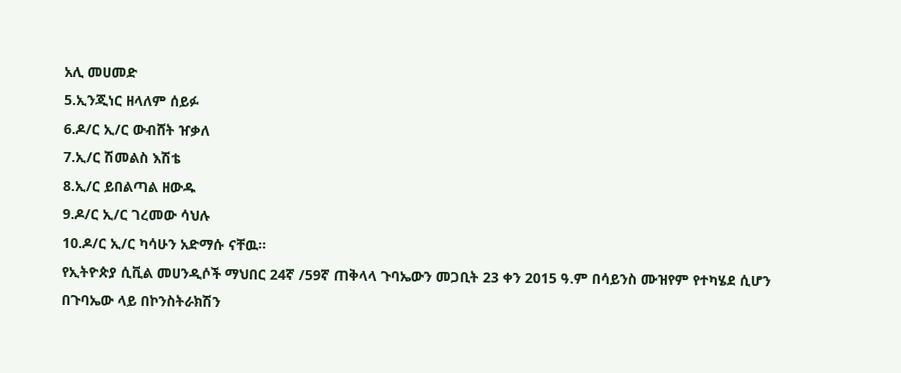አሊ መሀመድ
5.ኢንጂነር ዘላለም ሰይፉ
6.ዶ/ር ኢ/ር ውብሸት ዠቃለ
7.ኢ/ር ሽመልስ እሽቴ
8.ኢ/ር ይበልጣል ዘውዱ
9.ዶ/ር ኢ/ር ገረመው ሳህሉ
10.ዶ/ር ኢ/ር ካሳሁን አድማሱ ናቸዉ።
የኢትዮጵያ ሲቪል መሀንዲሶች ማህበር 24ኛ /59ኛ ጠቅላላ ጉባኤውን መጋቢት 23 ቀን 2015 ዓ.ም በሳይንስ ሙዝየም የተካሄደ ሲሆን
በጉባኤው ላይ በኮንስትራክሽን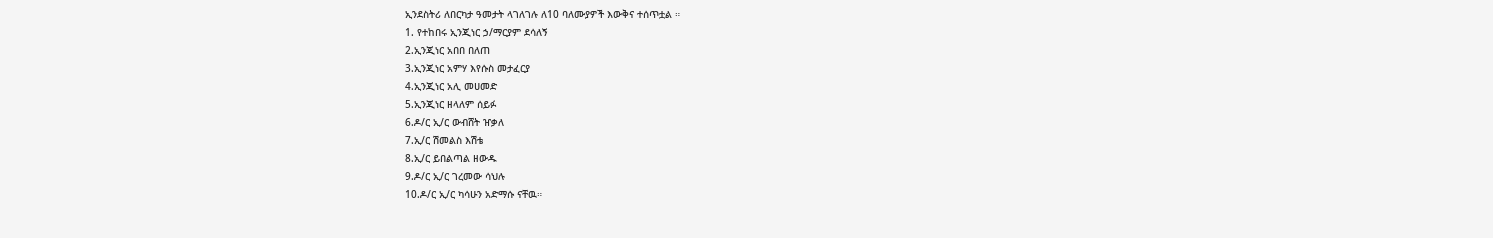ኢንደስትሪ ለበርካታ ዓመታት ላገለገሉ ለ10 ባለሙያዎች እውቅና ተሰጥቷል ።
1. የተከበሩ ኢንጂነር ኃ/ማርያም ደሳለኝ
2.ኢንጂነር አበበ በለጠ
3.ኢንጂነር አምሃ እየሱስ መታፈርያ
4.ኢንጂነር አሊ መሀመድ
5.ኢንጂነር ዘላለም ሰይፉ
6.ዶ/ር ኢ/ር ውብሸት ዠቃለ
7.ኢ/ር ሽመልስ እሽቴ
8.ኢ/ር ይበልጣል ዘውዱ
9.ዶ/ር ኢ/ር ገረመው ሳህሉ
10.ዶ/ር ኢ/ር ካሳሁን አድማሱ ናቸዉ።